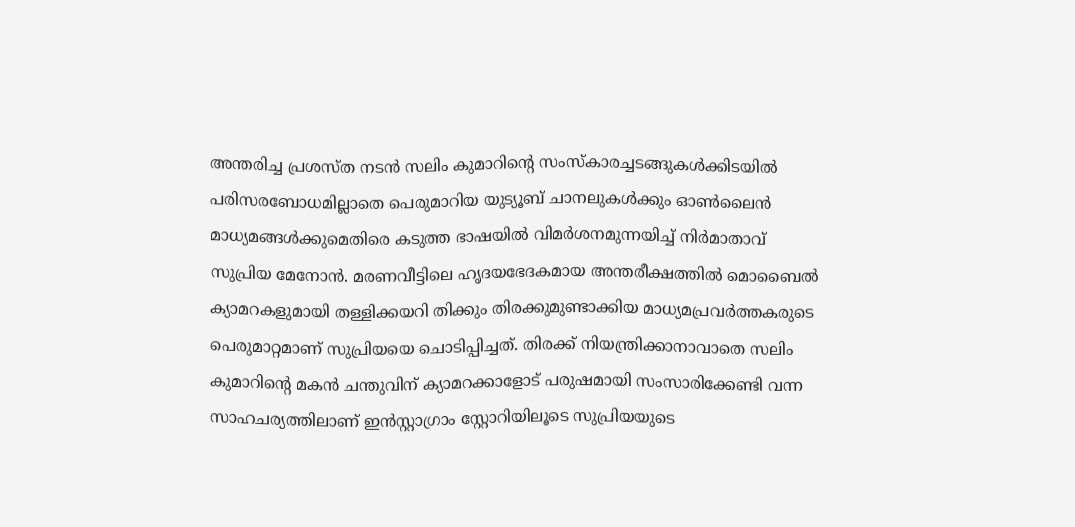അന്തരിച്ച പ്രശസ്ത നടൻ സലിം കുമാറിന്റെ സംസ്കാരച്ചടങ്ങുകൾക്കിടയിൽ പരിസരബോധമില്ലാതെ പെരുമാറിയ യുട്യൂബ് ചാനലുകൾക്കും ഓൺലൈൻ മാധ്യമങ്ങൾക്കുമെതിരെ കടുത്ത ഭാഷയിൽ വിമർശനമുന്നയിച്ച് നിർമാതാവ് സുപ്രിയ മേനോൻ. മരണവീട്ടിലെ ഹൃദയഭേദകമായ അന്തരീക്ഷത്തിൽ മൊബൈൽ ക്യാമറകളുമായി തള്ളിക്കയറി തിക്കും തിരക്കുമുണ്ടാക്കിയ മാധ്യമപ്രവർത്തകരുടെ പെരുമാറ്റമാണ് സുപ്രിയയെ ചൊടിപ്പിച്ചത്. തിരക്ക് നിയന്ത്രിക്കാനാവാതെ സലിം കുമാറിന്റെ മകൻ ചന്തുവിന് ക്യാമറക്കാളോട് പരുഷമായി സംസാരിക്കേണ്ടി വന്ന സാഹചര്യത്തിലാണ് ഇൻസ്റ്റാഗ്രാം സ്റ്റോറിയിലൂടെ സുപ്രിയയുടെ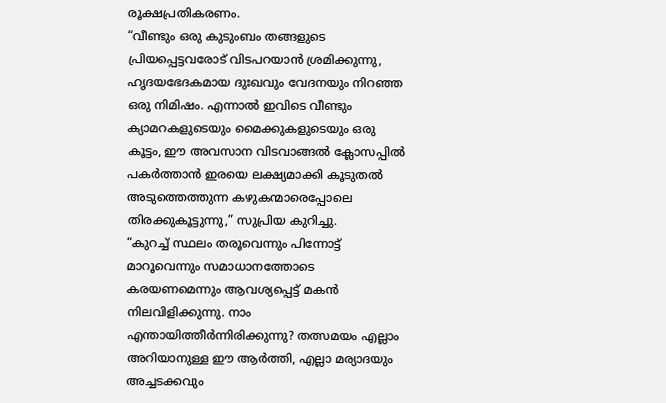രൂക്ഷപ്രതികരണം.
“വീണ്ടും ഒരു കുടുംബം തങ്ങളുടെ പ്രിയപ്പെട്ടവരോട് വിടപറയാൻ ശ്രമിക്കുന്നു, ഹൃദയഭേദകമായ ദുഃഖവും വേദനയും നിറഞ്ഞ ഒരു നിമിഷം. എന്നാൽ ഇവിടെ വീണ്ടും ക്യാമറകളുടെയും മൈക്കുകളുടെയും ഒരു കൂട്ടം, ഈ അവസാന വിടവാങ്ങൽ ക്ലോസപ്പിൽ പകർത്താൻ ഇരയെ ലക്ഷ്യമാക്കി കൂടുതൽ അടുത്തെത്തുന്ന കഴുകന്മാരെപ്പോലെ തിരക്കുകൂട്ടുന്നു,” സുപ്രിയ കുറിച്ചു.
“കുറച്ച് സ്ഥലം തരൂവെന്നും പിന്നോട്ട് മാറൂവെന്നും സമാധാനത്തോടെ കരയണമെന്നും ആവശ്യപ്പെട്ട് മകൻ നിലവിളിക്കുന്നു. നാം എന്തായിത്തീർന്നിരിക്കുന്നു? തത്സമയം എല്ലാം അറിയാനുള്ള ഈ ആർത്തി, എല്ലാ മര്യാദയും അച്ചടക്കവും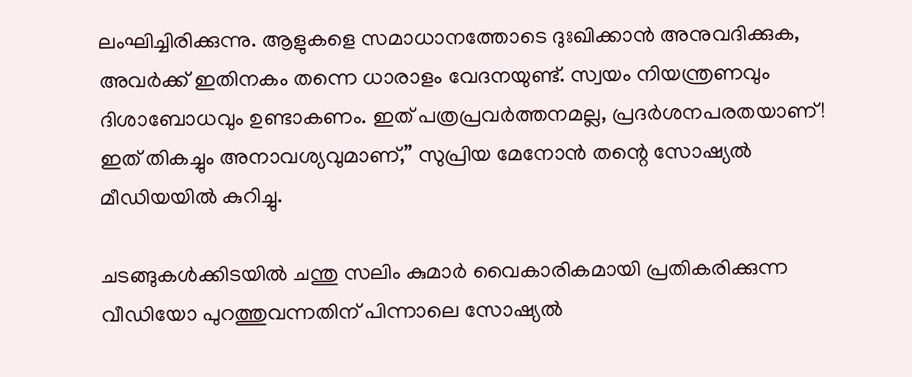ലംഘിച്ചിരിക്കുന്നു. ആളുകളെ സമാധാനത്തോടെ ദുഃഖിക്കാൻ അനുവദിക്കുക, അവർക്ക് ഇതിനകം തന്നെ ധാരാളം വേദനയുണ്ട്. സ്വയം നിയന്ത്രണവും ദിശാബോധവും ഉണ്ടാകണം. ഇത് പത്രപ്രവർത്തനമല്ല, പ്രദർശനപരതയാണ്! ഇത് തികച്ചും അനാവശ്യവുമാണ്,” സുപ്രിയ മേനോൻ തന്റെ സോഷ്യൽ മീഡിയയിൽ കുറിച്ചു.

ചടങ്ങുകൾക്കിടയിൽ ചന്തു സലിം കുമാർ വൈകാരികമായി പ്രതികരിക്കുന്ന വീഡിയോ പുറത്തുവന്നതിന് പിന്നാലെ സോഷ്യൽ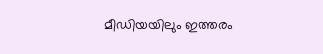മീഡിയയിലും ഇത്തരം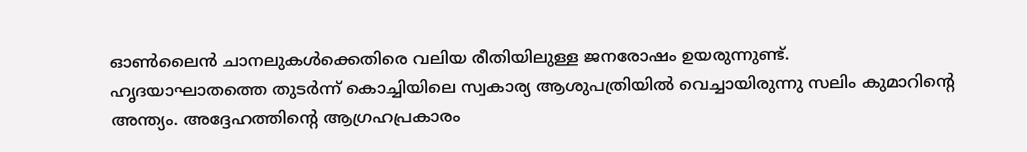ഓൺലൈൻ ചാനലുകൾക്കെതിരെ വലിയ രീതിയിലുള്ള ജനരോഷം ഉയരുന്നുണ്ട്.
ഹൃദയാഘാതത്തെ തുടർന്ന് കൊച്ചിയിലെ സ്വകാര്യ ആശുപത്രിയിൽ വെച്ചായിരുന്നു സലിം കുമാറിന്റെ അന്ത്യം. അദ്ദേഹത്തിന്റെ ആഗ്രഹപ്രകാരം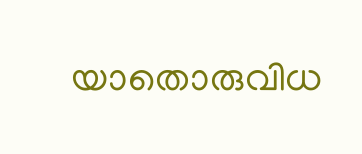യാതൊരുവിധ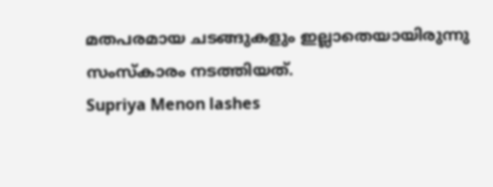മതപരമായ ചടങ്ങുകളും ഇല്ലാതെയായിരുന്നു സംസ്കാരം നടത്തിയത്.
Supriya Menon lashes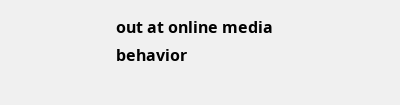out at online media behavior